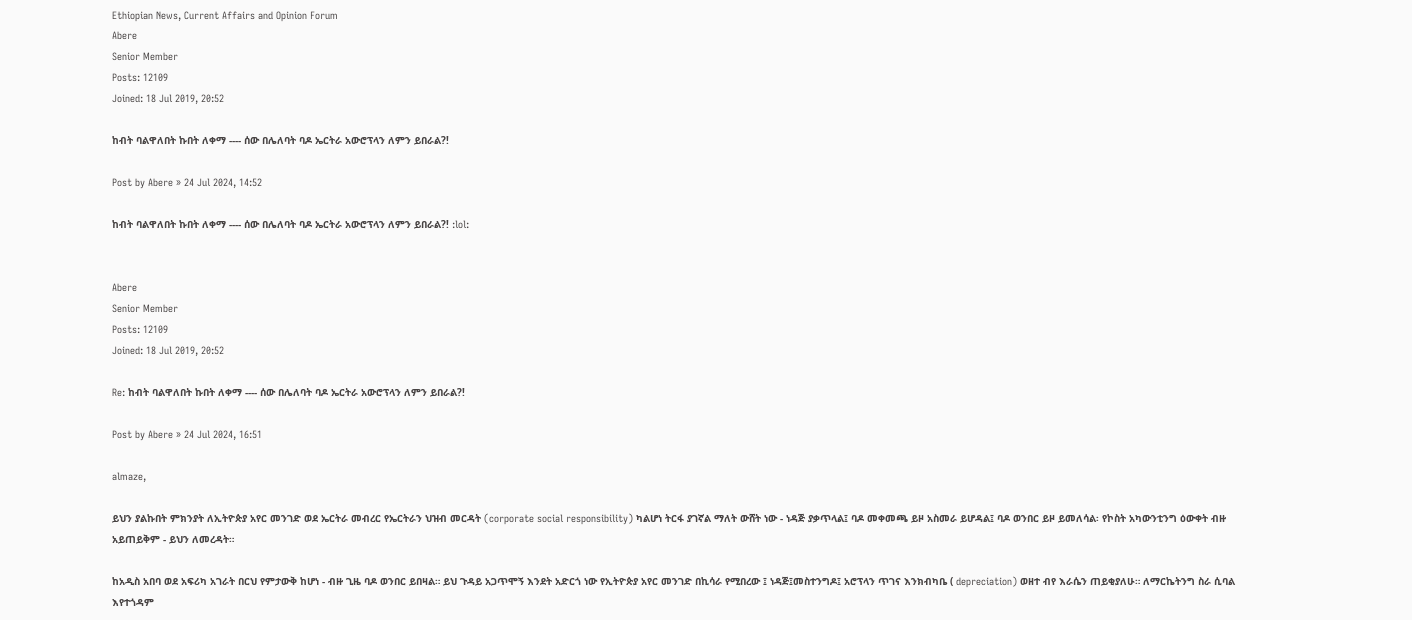Ethiopian News, Current Affairs and Opinion Forum
Abere
Senior Member
Posts: 12109
Joined: 18 Jul 2019, 20:52

ከብት ባልዋለበት ኩበት ለቀማ ---- ሰው በሌለባት ባዶ ኤርትራ አውሮፕላን ለምን ይበራል?!

Post by Abere » 24 Jul 2024, 14:52

ከብት ባልዋለበት ኩበት ለቀማ ---- ሰው በሌለባት ባዶ ኤርትራ አውሮፕላን ለምን ይበራል?! :lol:


Abere
Senior Member
Posts: 12109
Joined: 18 Jul 2019, 20:52

Re: ከብት ባልዋለበት ኩበት ለቀማ ---- ሰው በሌለባት ባዶ ኤርትራ አውሮፕላን ለምን ይበራል?!

Post by Abere » 24 Jul 2024, 16:51

almaze,

ይህን ያልኩበት ምክንያት ለኢትዮጵያ አየር መንገድ ወደ ኤርትራ መብረር የኤርትራን ህዝብ መርዳት (corporate social responsibility) ካልሆነ ትርፋ ያገኛል ማለት ውሸት ነው - ነዳጅ ያቃጥላል፤ ባዶ መቀመጫ ይዞ አስመራ ይሆዳል፤ ባዶ ወንበር ይዞ ይመለሳል፡ የኮስት አካውንቲንግ ዕውቀት ብዙ አይጠይቅም - ይህን ለመረዳት።

ከአዲስ አበባ ወደ አፍሪካ አገራት በርህ የምታውቅ ከሆነ - ብዙ ጊዜ ባዶ ወንበር ይበዛል። ይህ ጉዳይ አጋጥሞኝ እንደት አድርጎ ነው የኢትዮጵያ አየር መንገድ በኪሳራ የሚበረው ፤ ነዳጅ፤መስተንግዶ፤ አሮፕላን ጥገና እንክብካቤ ( depreciation) ወዘተ ብየ እራሴን ጠይቂያለሁ። ለማርኬትንግ ስራ ሲባል እየተጎዳም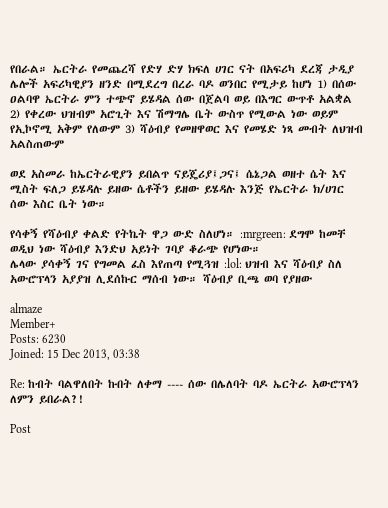የበራል። ኤርትራ የመጨረሻ የድሃ ድሃ ክፍለ ሀገር ናት በአፍሪካ ደረጃ ታዲያ ሌሎች አፍሪካዊያን ዘንድ በሚደረግ በረራ ባዶ ወንበር የሚታይ ከሆነ 1) በሰው ዐልባዋ ኤርትራ ምን ተጭኖ ይሄዳል ሰው በጀልባ ወይ በእግር ውጥቶ አልቋል 2) የቀረው ህዝብም አሮጊት እና ሽማግሌ ቤት ውስጥ የሚውል ነው ወይም የኢኮኖሚ አቅም የለውም 3) ሻዕብያ የመዘዋወር እና የመሄድ ነጻ መብት ለህዝብ አልስጠውም

ወደ አስመራ ከኤርትራዊያን ይበልጥ ናይጄሪያ፤ጋና፤ ሴኔጋል ወዘተ ሴት እና ሚስት ፍለጋ ይሄዳሉ ይዘው ሴቶችን ይዘው ይሄዳሉ እንጅ የኤርትራ ክ/ሀገር ሰው እስር ቤት ነው።

የሳቀኝ የሻዕብያ ቀልድ የትኬት ዋጋ ውድ ስለሆነ። :mrgreen: ደግሞ ከመቸ ወዲህ ነው ሻዕብያ እንድህ አይነት ገባያ ቆራጭ የሆነው።
ሌላው ያሳቀኝ ገና የግመል ፈስ እየጠጣ የሚጓዝ :lol: ህዝብ እና ሻዕብያ ስለ አውሮፕላን አያያዝ ሊደሰኩር ማሰብ ነው። ሻዕብያ ቢጫ ወባ የያዘው

almaze
Member+
Posts: 6230
Joined: 15 Dec 2013, 03:38

Re: ከብት ባልዋለበት ኩበት ለቀማ ---- ሰው በሌለባት ባዶ ኤርትራ አውሮፕላን ለምን ይበራል?!

Post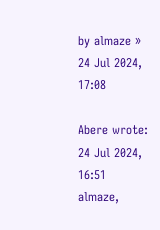by almaze » 24 Jul 2024, 17:08

Abere wrote:
24 Jul 2024, 16:51
almaze,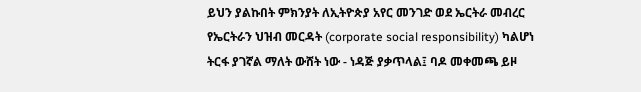ይህን ያልኩበት ምክንያት ለኢትዮጵያ አየር መንገድ ወደ ኤርትራ መብረር የኤርትራን ህዝብ መርዳት (corporate social responsibility) ካልሆነ ትርፋ ያገኛል ማለት ውሸት ነው - ነዳጅ ያቃጥላል፤ ባዶ መቀመጫ ይዞ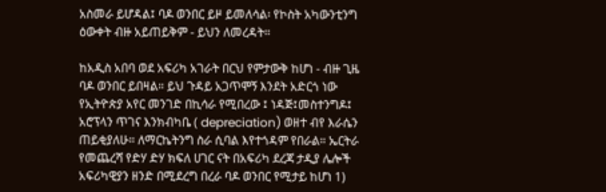አስመራ ይሆዳል፤ ባዶ ወንበር ይዞ ይመለሳል፡ የኮስት አካውንቲንግ ዕውቀት ብዙ አይጠይቅም - ይህን ለመረዳት።

ከአዲስ አበባ ወደ አፍሪካ አገራት በርህ የምታውቅ ከሆነ - ብዙ ጊዜ ባዶ ወንበር ይበዛል። ይህ ጉዳይ አጋጥሞኝ እንደት አድርጎ ነው የኢትዮጵያ አየር መንገድ በኪሳራ የሚበረው ፤ ነዳጅ፤መስተንግዶ፤ አሮፕላን ጥገና እንክብካቤ ( depreciation) ወዘተ ብየ እራሴን ጠይቂያለሁ። ለማርኬትንግ ስራ ሲባል እየተጎዳም የበራል። ኤርትራ የመጨረሻ የድሃ ድሃ ክፍለ ሀገር ናት በአፍሪካ ደረጃ ታዲያ ሌሎች አፍሪካዊያን ዘንድ በሚደረግ በረራ ባዶ ወንበር የሚታይ ከሆነ 1)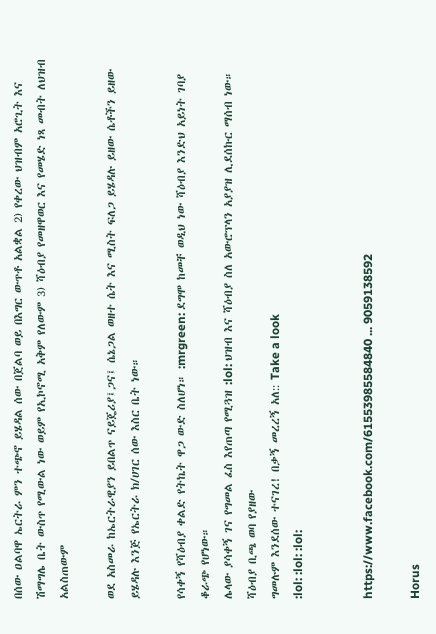በሰው ዐልባዋ ኤርትራ ምን ተጭኖ ይሄዳል ሰው በጀልባ ወይ በእግር ውጥቶ አልቋል 2) የቀረው ህዝብም አሮጊት እና ሽማግሌ ቤት ውስጥ የሚውል ነው ወይም የኢኮኖሚ አቅም የለውም 3) ሻዕብያ የመዘዋወር እና የመሄድ ነጻ መብት ለህዝብ አልስጠውም

ወደ አስመራ ከኤርትራዊያን ይበልጥ ናይጄሪያ፤ጋና፤ ሴኔጋል ወዘተ ሴት እና ሚስት ፍለጋ ይሄዳሉ ይዘው ሴቶችን ይዘው ይሄዳሉ እንጅ የኤርትራ ክ/ሀገር ሰው እስር ቤት ነው።

የሳቀኝ የሻዕብያ ቀልድ የትኬት ዋጋ ውድ ስለሆነ። :mrgreen: ደግሞ ከመቸ ወዲህ ነው ሻዕብያ እንድህ አይነት ገባያ ቆራጭ የሆነው።
ሌላው ያሳቀኝ ገና የግመል ፈስ እየጠጣ የሚጓዝ :lol: ህዝብ እና ሻዕብያ ስለ አውሮፕላን አያያዝ ሊደሰኩር ማሰብ ነው። ሻዕብያ ቢጫ ወባ የያዘው
ግመሉም እንደሰው ተናገረ! በቃኝ መረረኝ አለ:: Take a look
:lol: :lol: :lol:


https://www.facebook.com/61553985584840 ... 9059138592

Horus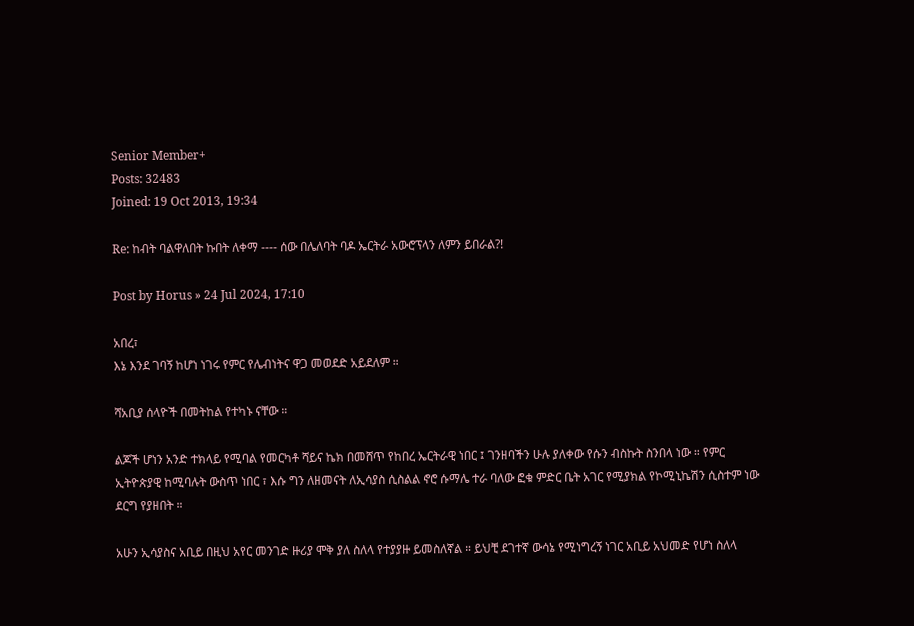Senior Member+
Posts: 32483
Joined: 19 Oct 2013, 19:34

Re: ከብት ባልዋለበት ኩበት ለቀማ ---- ሰው በሌለባት ባዶ ኤርትራ አውሮፕላን ለምን ይበራል?!

Post by Horus » 24 Jul 2024, 17:10

አበረ፣
እኔ እንደ ገባኝ ከሆነ ነገሩ የምር የሌብነትና ዋጋ መወደድ አይደለም ።

ሻአቢያ ሰላዮች በመትከል የተካኑ ናቸው ።

ልጆች ሆነን አንድ ተክላይ የሚባል የመርካቶ ሻይና ኬክ በመሸጥ የከበረ ኤርትራዊ ነበር ፤ ገንዘባችን ሁሉ ያለቀው የሱን ብስኩት ስንበላ ነው ። የምር ኢትዮጵያዊ ከሚባሉት ውስጥ ነበር ፣ እሱ ግን ለዘመናት ለኢሳያስ ሲስልል ኖሮ ሱማሌ ተራ ባለው ፎቁ ምድር ቤት አገር የሚያክል የኮሚኒኬሽን ሲስተም ነው ደርግ የያዘበት ።

አሁን ኢሳያስና አቢይ በዚህ አየር መንገድ ዙሪያ ሞቅ ያለ ስለላ የተያያዙ ይመስለኛል ። ይህቺ ደገተኛ ውሳኔ የሚነግረኝ ነገር አቢይ አህመድ የሆነ ስለላ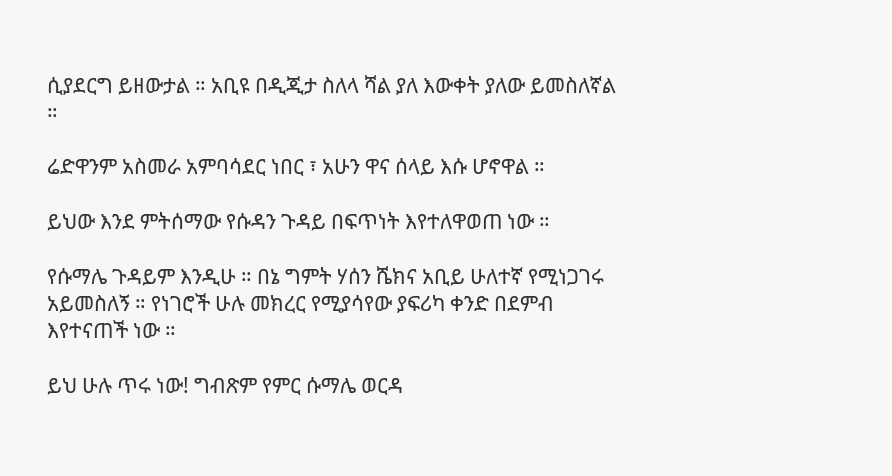ሲያደርግ ይዘውታል ። አቢዩ በዲጂታ ስለላ ሻል ያለ እውቀት ያለው ይመስለኛል ።

ሬድዋንም አስመራ አምባሳደር ነበር ፣ አሁን ዋና ሰላይ እሱ ሆኖዋል ።

ይህው እንደ ምትሰማው የሱዳን ጉዳይ በፍጥነት እየተለዋወጠ ነው ።

የሱማሌ ጉዳይም እንዲሁ ። በኔ ግምት ሃሰን ሼክና አቢይ ሁለተኛ የሚነጋገሩ አይመስለኝ ። የነገሮች ሁሉ መክረር የሚያሳየው ያፍሪካ ቀንድ በደምብ እየተናጠች ነው ።

ይህ ሁሉ ጥሩ ነው! ግብጽም የምር ሱማሌ ወርዳ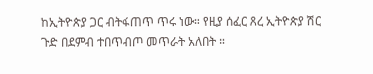ከኢትዮጵያ ጋር ብትፋጠጥ ጥሩ ነው። የዚያ ሰፈር ጸረ ኢትዮጵያ ሽር ጉድ በደምብ ተበጥብጦ መጥራት አለበት ።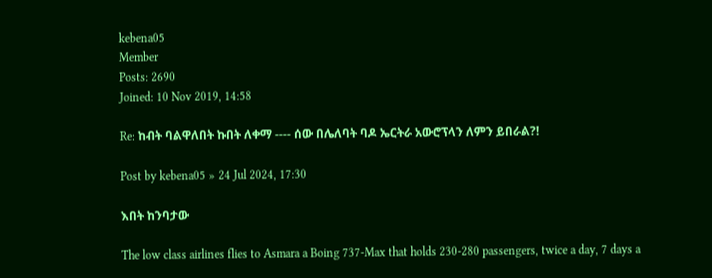kebena05
Member
Posts: 2690
Joined: 10 Nov 2019, 14:58

Re: ከብት ባልዋለበት ኩበት ለቀማ ---- ሰው በሌለባት ባዶ ኤርትራ አውሮፕላን ለምን ይበራል?!

Post by kebena05 » 24 Jul 2024, 17:30

እበት ከንባታው

The low class airlines flies to Asmara a Boing 737-Max that holds 230-280 passengers, twice a day, 7 days a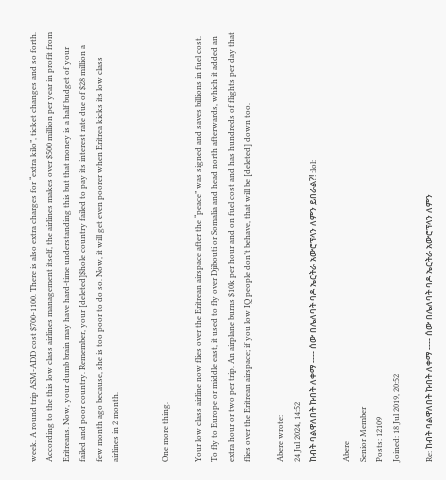week. A round trip ASM-ADD cost $700-1100. There is also extra charges for “extra kilo”, ticket changes and so forth. According to the this low class airlines management itself, the airlines makes over $500 million per year in profit from Eritreans. Now, your dumb brain may have hard-time understanding this but that money is a half budget of your failed and poor country. Remember, your [deleted]$hole country failed to pay its interest rate due of $28 million a few month ago because, she is too poor to do so. Now, it will get even poorer when Eritrea kicks its low class airlines in 2 month.


One more thing.

Your low class airline now flies over the Eritrean airspace after the “peace” was signed and saves billions in fuel cost. To fly to Europe or middle east, it used to fly over Djibouti or Somalia and head north afterwards, which it added an extra hour or two per trip. An airplane burns $10k per hour and on fuel cost and has hundreds of flights per day that flies over the Eritrean airspace; if you low IQ people don’t behave, that will be [deleted] down too.

Abere wrote:
24 Jul 2024, 14:52
ከብት ባልዋለበት ኩበት ለቀማ ---- ሰው በሌለባት ባዶ ኤርትራ አውሮፕላን ለምን ይበራል?! :lol:

Abere
Senior Member
Posts: 12109
Joined: 18 Jul 2019, 20:52

Re: ከብት ባልዋለበት ኩበት ለቀማ ---- ሰው በሌለባት ባዶ ኤርትራ አውሮፕላን ለምን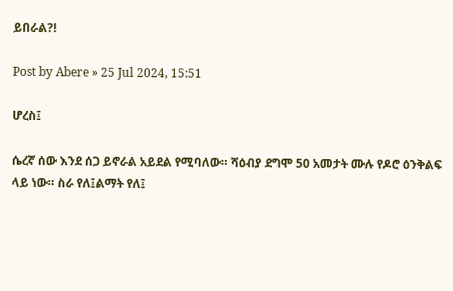ይበራል?!

Post by Abere » 25 Jul 2024, 15:51

ሆረስ፤

ሴረኛ ሰው እንደ ሰጋ ይኖራል አይደል የሚባለው። ሻዕብያ ደግሞ 50 አመታት ሙሉ የዶሮ ዕንቅልፍ ላይ ነው። ስራ የለ፤ልማት የለ፤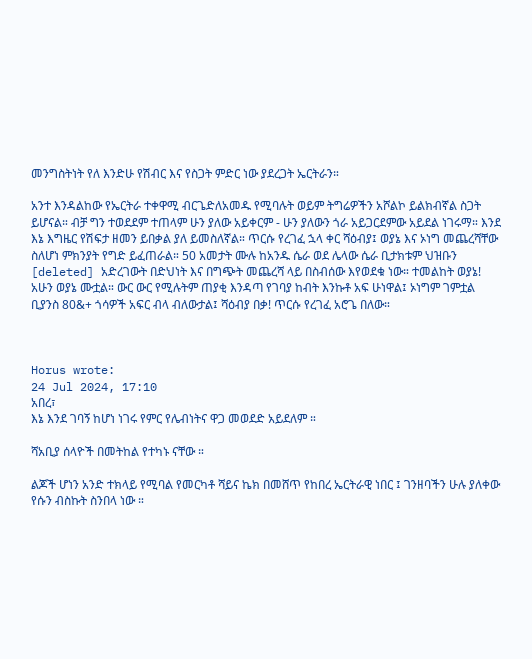መንግስትነት የለ እንድሁ የሽብር እና የስጋት ምድር ነው ያደረጋት ኤርትራን።

አንተ እንዳልከው የኤርትራ ተቀዋሚ ብርጌድለአመዱ የሚባሉት ወይም ትግሬዎችን አሾልኮ ይልክብኛል ስጋት ይሆናል። ብቻ ግን ተወደደም ተጠላም ሁን ያለው አይቀርም - ሁን ያለውን ጎራ አይጋርደምው አይደል ነገሩማ። እንደ እኔ እግዜር የሽፍታ ዘመን ይበቃል ያለ ይመስለኛል። ጥርሱ የረገፈ ኋላ ቀር ሻዕብያ፤ ወያኔ እና ኦነግ መጨረሻቸው ስለሆነ ምክንያት የግድ ይፈጠራል። 50 አመታት ሙሉ ከአንዱ ሴራ ወደ ሌላው ሴራ ቢታክቱም ህዝቡን [deleted] አድረገውት በድህነት እና በግጭት መጨረሻ ላይ በስብሰው እየወደቁ ነው። ተመልከት ወያኔ! አሁን ወያኔ ሙቷል። ውር ውር የሚሉትም ጠያቂ እንዳጣ የገባያ ከብት እንኩቶ አፍ ሁነዋል፤ ኦነግም ገምቷል ቢያንስ 80&+ ጎሳዎች አፍር ብላ ብለውታል፤ ሻዕብያ በቃ! ጥርሱ የረገፈ አሮጌ በለው።



Horus wrote:
24 Jul 2024, 17:10
አበረ፣
እኔ እንደ ገባኝ ከሆነ ነገሩ የምር የሌብነትና ዋጋ መወደድ አይደለም ።

ሻአቢያ ሰላዮች በመትከል የተካኑ ናቸው ።

ልጆች ሆነን አንድ ተክላይ የሚባል የመርካቶ ሻይና ኬክ በመሸጥ የከበረ ኤርትራዊ ነበር ፤ ገንዘባችን ሁሉ ያለቀው የሱን ብስኩት ስንበላ ነው ።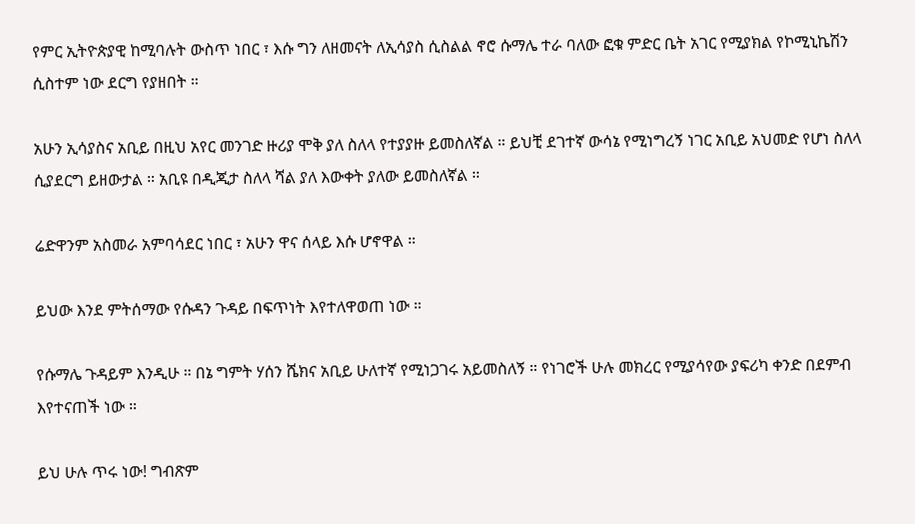የምር ኢትዮጵያዊ ከሚባሉት ውስጥ ነበር ፣ እሱ ግን ለዘመናት ለኢሳያስ ሲስልል ኖሮ ሱማሌ ተራ ባለው ፎቁ ምድር ቤት አገር የሚያክል የኮሚኒኬሽን ሲስተም ነው ደርግ የያዘበት ።

አሁን ኢሳያስና አቢይ በዚህ አየር መንገድ ዙሪያ ሞቅ ያለ ስለላ የተያያዙ ይመስለኛል ። ይህቺ ደገተኛ ውሳኔ የሚነግረኝ ነገር አቢይ አህመድ የሆነ ስለላ ሲያደርግ ይዘውታል ። አቢዩ በዲጂታ ስለላ ሻል ያለ እውቀት ያለው ይመስለኛል ።

ሬድዋንም አስመራ አምባሳደር ነበር ፣ አሁን ዋና ሰላይ እሱ ሆኖዋል ።

ይህው እንደ ምትሰማው የሱዳን ጉዳይ በፍጥነት እየተለዋወጠ ነው ።

የሱማሌ ጉዳይም እንዲሁ ። በኔ ግምት ሃሰን ሼክና አቢይ ሁለተኛ የሚነጋገሩ አይመስለኝ ። የነገሮች ሁሉ መክረር የሚያሳየው ያፍሪካ ቀንድ በደምብ እየተናጠች ነው ።

ይህ ሁሉ ጥሩ ነው! ግብጽም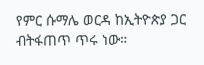የምር ሱማሌ ወርዳ ከኢትዮጵያ ጋር ብትፋጠጥ ጥሩ ነው።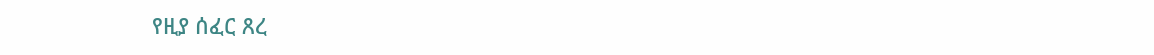የዚያ ሰፈር ጸረ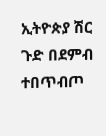ኢትዮጵያ ሽር ጉድ በደምብ ተበጥብጦ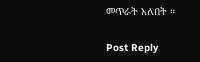መጥራት አለበት ።

Post Reply